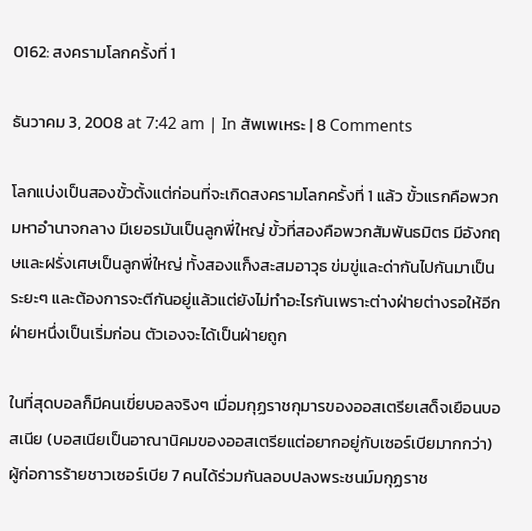0162: สงครามโลกครั้งที่ 1

ธันวาคม 3, 2008 at 7:42 am | In สัพเพเหระ | 8 Comments

โลกแบ่งเป็นสองขั้วตั้งแต่ก่อนที่จะเกิดสงครามโลกครั้งที่ 1 แล้ว ขั้วแรกคือพวกมหาอำนาจกลาง มีเยอรมันเป็นลูกพี่ใหญ่ ขั้วที่สองคือพวกสัมพันธมิตร มีอังกฤษและฝรั่งเศษเป็นลูกพี่ใหญ่ ทั้งสองแก็งสะสมอาวุธ ข่มขู่และด่ากันไปกันมาเป็นระยะๆ และต้องการจะตีกันอยู่แล้วแต่ยังไม่ทำอะไรกันเพราะต่างฝ่ายต่างรอให้อีกฝ่ายหนึ่งเป็นเริ่มก่อน ตัวเองจะได้เป็นฝ่ายถูก

ในที่สุดบอลก็มีคนเขี่ยบอลจริงๆ เมื่อมกุฏราชกุมารของออสเตรียเสด็จเยือนบอสเนีย (บอสเนียเป็นอาณานิคมของออสเตรียแต่อยากอยู่กับเซอร์เบียมากกว่า) ผู้ก่อการร้ายชาวเซอร์เบีย 7 คนได้ร่วมกันลอบปลงพระชนม์มกุฏราช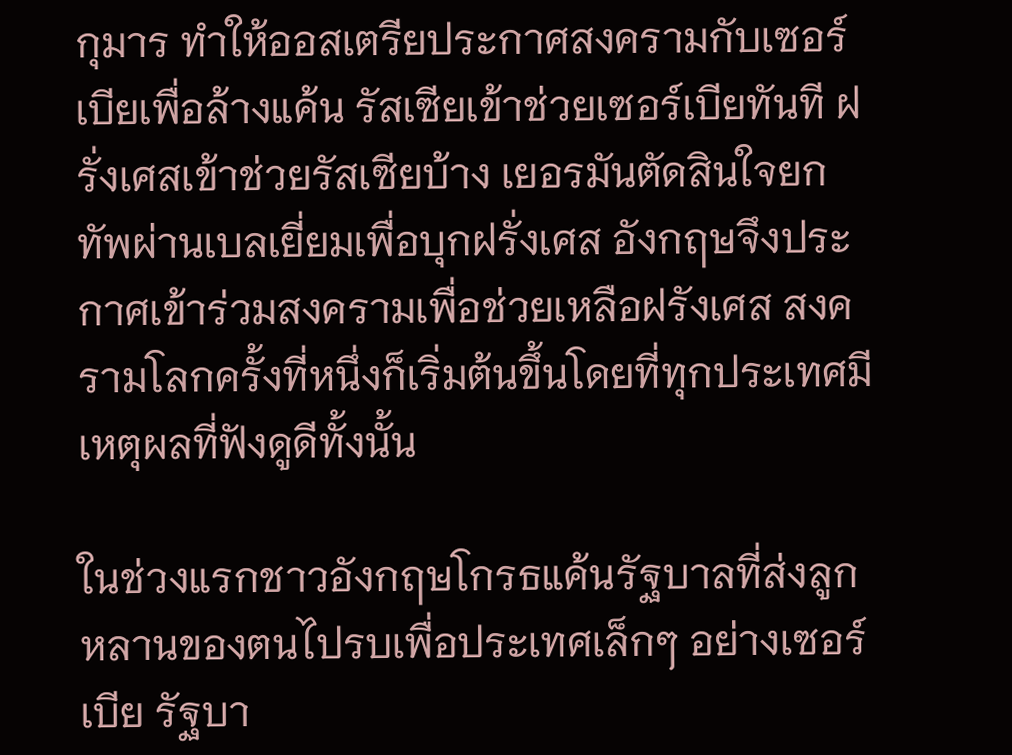กุมาร ทำให้ออสเตรียประกาศสงครามกับเซอร์เบียเพื่อล้างแค้น รัสเซียเข้าช่วยเซอร์เบียทันที ฝรั่งเศสเข้าช่วยรัสเซียบ้าง เยอรมันตัดสินใจยกทัพผ่านเบลเยี่ยมเพื่อบุกฝรั่งเศส อังกฤษจึงประกาศเข้าร่วมสงครามเพื่อช่วยเหลือฝรังเศส สงครามโลกครั้งที่หนึ่งก็เริ่มต้นขึ้นโดยที่ทุกประเทศมีเหตุผลที่ฟังดูดีทั้งนั้น

ในช่วงแรกชาวอังกฤษโกรธแค้นรัฐบาลที่ส่งลูกหลานของตนไปรบเพื่อประเทศเล็กๆ อย่างเซอร์เบีย รัฐบา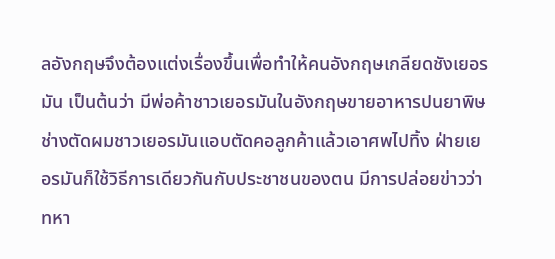ลอังกฤษจึงต้องแต่งเรื่องขึ้นเพื่อทำให้คนอังกฤษเกลียดชังเยอรมัน เป็นต้นว่า มีพ่อค้าชาวเยอรมันในอังกฤษขายอาหารปนยาพิษ ช่างตัดผมชาวเยอรมันแอบตัดคอลูกค้าแล้วเอาศพไปทิ้ง ฝ่ายเยอรมันก็ใช้วิธีการเดียวกันกับประชาชนของตน มีการปล่อยข่าวว่า ทหา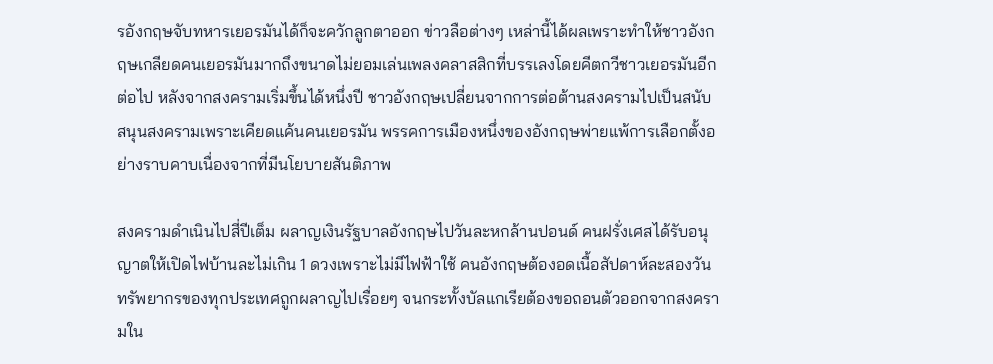รอังกฤษจับทหารเยอรมันได้ก็จะควักลูกตาออก ข่าวลือต่างๆ เหล่านี้ได้ผลเพราะทำให้ชาวอังกฤษเกลียดคนเยอรมันมากถึงขนาดไม่ยอมเล่นเพลงคลาสสิกที่บรรเลงโดยคีตกวีชาวเยอรมันอีกต่อไป หลังจากสงครามเริ่มขึ้นได้หนึ่งปี ชาวอังกฤษเปลี่ยนจากการต่อต้านสงครามไปเป็นสนับสนุนสงครามเพราะเคียดแค้นคนเยอรมัน พรรคการเมืองหนึ่งของอังกฤษพ่ายแพ้การเลือกตั้งอย่างราบคาบเนื่องจากที่มีนโยบายสันติภาพ

สงครามดำเนินไปสี่ปีเต็ม ผลาญเงินรัฐบาลอังกฤษไปวันละหกล้านปอนด์ คนฝรั่งเศสได้รับอนุญาตให้เปิดไฟบ้านละไม่เกิน 1 ดวงเพราะไม่มีไฟฟ้าใช้ คนอังกฤษต้องอดเนื้อสัปดาห์ละสองวัน ทรัพยากรของทุกประเทศถูกผลาญไปเรื่อยๆ จนกระทั้งบัลแกเรียต้องขอถอนตัวออกจากสงครามใน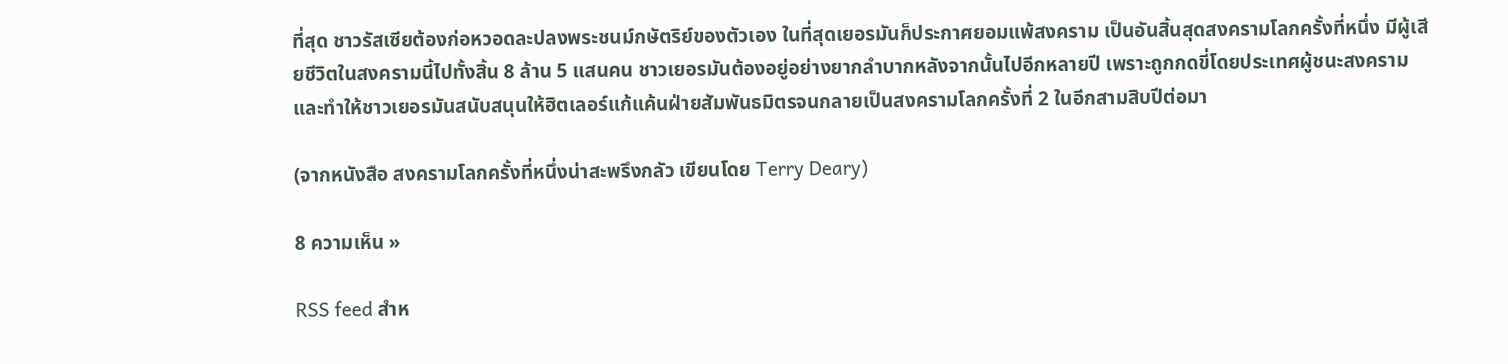ที่สุด ชาวรัสเซียต้องก่อหวอดละปลงพระชนม์กษัตริย์ของตัวเอง ในที่สุดเยอรมันก็ประกาศยอมแพ้สงคราม เป็นอันสิ้นสุดสงครามโลกครั้งที่หนึ่ง มีผู้เสียชีวิตในสงครามนี้ไปทั้งสิ้น 8 ล้าน 5 แสนคน ชาวเยอรมันต้องอยู่อย่างยากลำบากหลังจากนั้นไปอีกหลายปี เพราะถูกกดขี่โดยประเทศผู้ชนะสงครามและทำให้ชาวเยอรมันสนับสนุนให้ฮิตเลอร์แก้แค้นฝ่ายสัมพันธมิตรจนกลายเป็นสงครามโลกครั้งที่ 2 ในอีกสามสิบปีต่อมา

(จากหนังสือ สงครามโลกครั้งที่หนึ่งน่าสะพรึงกลัว เขียนโดย Terry Deary)

8 ความเห็น »

RSS feed สำห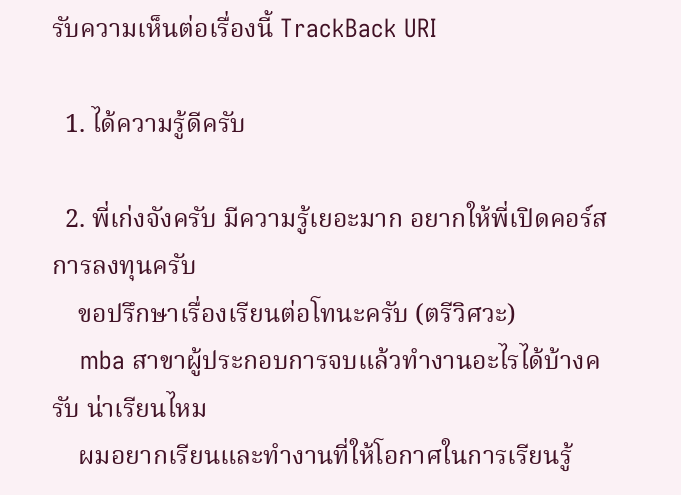รับความเห็นต่อเรื่องนี้ TrackBack URI

  1. ได้ความรู้ดีครับ

  2. พี่เก่งจังครับ มีความรู้เยอะมาก อยากให้พี่เปิดคอร์สการลงทุนครับ
    ขอปรึกษาเรื่องเรียนต่อโทนะครับ (ตรีวิศวะ)
    mba สาขาผู้ประกอบการจบแล้วทำงานอะไรได้บ้างครับ น่าเรียนไหม
    ผมอยากเรียนและทำงานที่ให้โอกาศในการเรียนรู้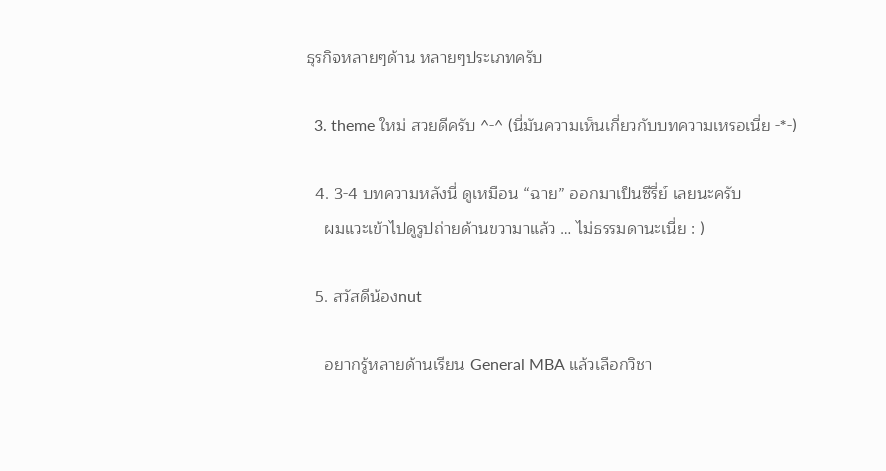ธุรกิจหลายๆด้าน หลายๆประเภทครับ

  3. theme ใหม่ สวยดีครับ ^-^ (นี่มันความเห็นเกี่ยวกับบทความเหรอเนี่ย -*-)

  4. 3-4 บทความหลังนี่ ดูเหมือน “ฉาย” ออกมาเป็นซีรี่ย์ เลยนะครับ
    ผมแวะเข้าไปดูรูปถ่ายด้านขวามาแล้ว … ไม่ธรรมดานะเนี่ย : )

  5. สวัสดีน้องnut

    อยากรู้หลายด้านเรียน General MBA แล้วเลือกวิชา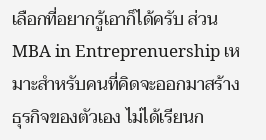เลือกที่อยากรู้เอาก็ได้ครับ ส่วน MBA in Entreprenuership เหมาะสำหรับคนที่คิดจะออกมาสร้างธุรกิจของตัวเอง ไม่ได้เรียนก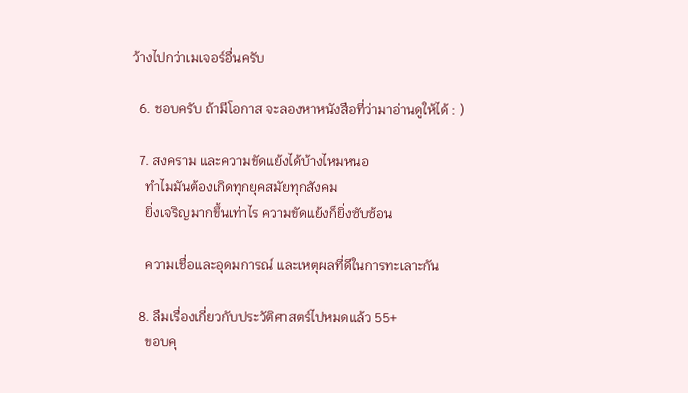ว้างไปกว่าเมเจอร์อื่นครับ

  6. ชอบครับ ถ้ามีโอกาส จะลองหาหนังสือที่ว่ามาอ่านดูให้ได้ : )

  7. สงคราม และความขัดแย้งได้บ้างไหมหนอ
    ทำไมมันต้องเกิดทุกยุคสมัยทุกสังคม
    ยิ่งเจริญมากขึ้นเท่าไร ความขัดแย้งก็ยิ่งซับซ้อน

    ความเชื่อและอุดมการณ์ และเหตุผลที่ดีในการทะเลาะกัน

  8. ลืมเรื่องเกี่ยวกับประวัติศาสตร์ไปหมดแล้ว 55+
    ขอบคุ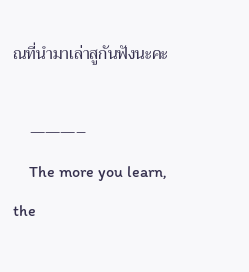ณที่นำมาเล่าสูกันฟังนะคะ

    ———–
    The more you learn, the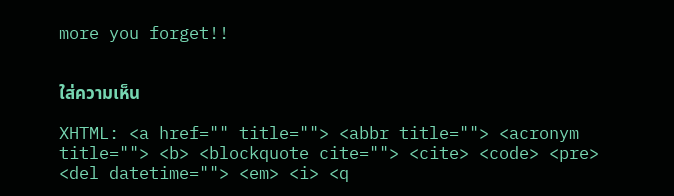more you forget!!


ใส่ความเห็น

XHTML: <a href="" title=""> <abbr title=""> <acronym title=""> <b> <blockquote cite=""> <cite> <code> <pre> <del datetime=""> <em> <i> <q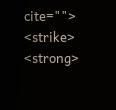cite=""> <strike> <strong>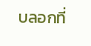บลอกที่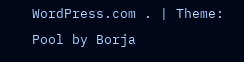WordPress.com . | Theme: Pool by Borja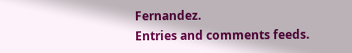Fernandez.
Entries and comments feeds.